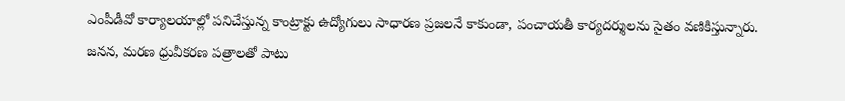ఎంపీడీవో కార్యాలయాల్లో పనిచేస్తున్న కాంట్రాక్టు ఉద్యోగులు సాధారణ ప్రజలనే కాకుండా, పంచాయతీ కార్యదర్శులను సైతం వణికిస్తున్నారు. జనన, మరణ ధ్రువీకరణ పత్రాలతో పాటు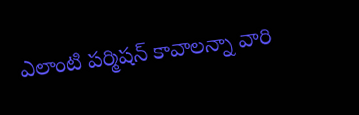ఎలాంటి పర్మిషన్ కావాలన్నా వారి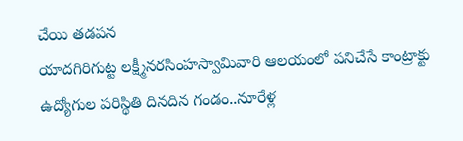చేయి తడపన
యాదగిరిగుట్ట లక్ష్మీనరసింహస్వామివారి ఆలయంలో పనిచేసే కాంట్రాక్టు ఉద్యోగుల పరిస్థితి దినదిన గండం..నూరేళ్ల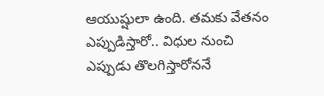ఆయుష్షులా ఉంది. తమకు వేతనం ఎప్పుడిస్తారో.. విధుల నుంచి ఎప్పుడు తొలగిస్తారోననే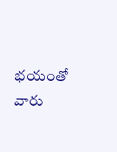భయంతో వారు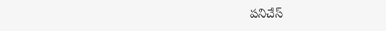పనిచేస్